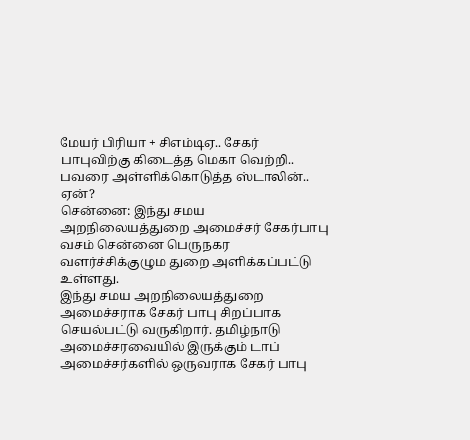மேயர் பிரியா + சிஎம்டிஏ.. சேகர் பாபுவிற்கு கிடைத்த மெகா வெற்றி.. பவரை அள்ளிக்கொடுத்த ஸ்டாலின்.. ஏன்?
சென்னை: இந்து சமய அறநிலையத்துறை அமைச்சர் சேகர்பாபு வசம் சென்னை பெருநகர வளர்ச்சிக்குழும துறை அளிக்கப்பட்டு உள்ளது.
இந்து சமய அறநிலையத்துறை அமைச்சராக சேகர் பாபு சிறப்பாக செயல்பட்டு வருகிறார். தமிழ்நாடு அமைச்சரவையில் இருக்கும் டாப் அமைச்சர்களில் ஒருவராக சேகர் பாபு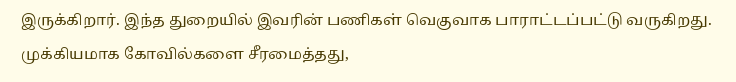இருக்கிறார். இந்த துறையில் இவரின் பணிகள் வெகுவாக பாராட்டப்பட்டு வருகிறது. முக்கியமாக கோவில்களை சீரமைத்தது,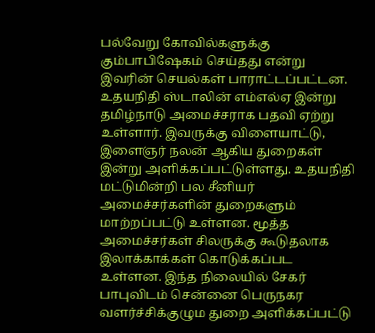பல்வேறு கோவில்களுக்கு கும்பாபிஷேகம் செய்தது என்று இவரின் செயல்கள் பாராட்டப்பட்டன.
உதயநிதி ஸ்டாலின் எம்எல்ஏ இன்று தமிழ்நாடு அமைச்சராக பதவி ஏற்று உள்ளார். இவருக்கு விளையாட்டு, இளைஞர் நலன் ஆகிய துறைகள் இன்று அளிக்கப்பட்டுள்ளது. உதயநிதி மட்டுமின்றி பல சீனியர் அமைச்சர்களின் துறைகளும் மாற்றப்பட்டு உள்ளன. மூத்த அமைச்சர்கள் சிலருக்கு கூடுதலாக இலாக்காக்கள் கொடுக்கப்பட உள்ளன. இந்த நிலையில் சேகர் பாபுவிடம் சென்னை பெருநகர வளர்ச்சிக்குழும துறை அளிக்கப்பட்டு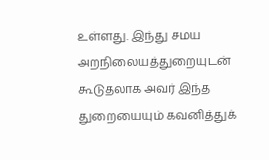உள்ளது. இந்து சமய அறநிலையத்துறையுடன் கூடுதலாக அவர் இந்த துறையையும் கவனித்துக்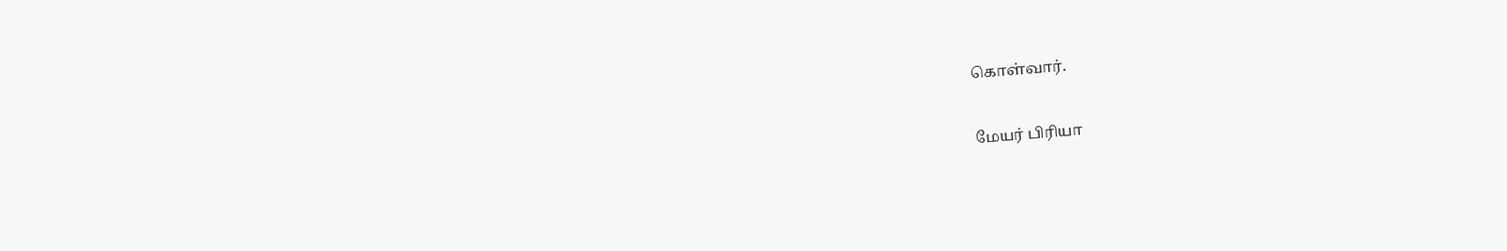கொள்வார்.

மேயர் பிரியா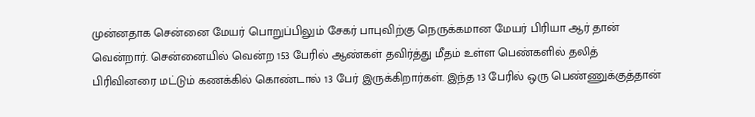முன்னதாக சென்னை மேயர் பொறுப்பிலும் சேகர் பாபுவிற்கு நெருக்கமான மேயர் பிரியா ஆர் தான் வென்றார். சென்னையில் வென்ற 153 பேரில் ஆண்கள் தவிர்த்து மீதம் உள்ள பெண்களில் தலித் பிரிவினரை மட்டும் கணக்கில் கொண்டால் 13 பேர் இருக்கிறார்கள். இந்த 13 பேரில் ஒரு பெண்ணுக்குத்தான்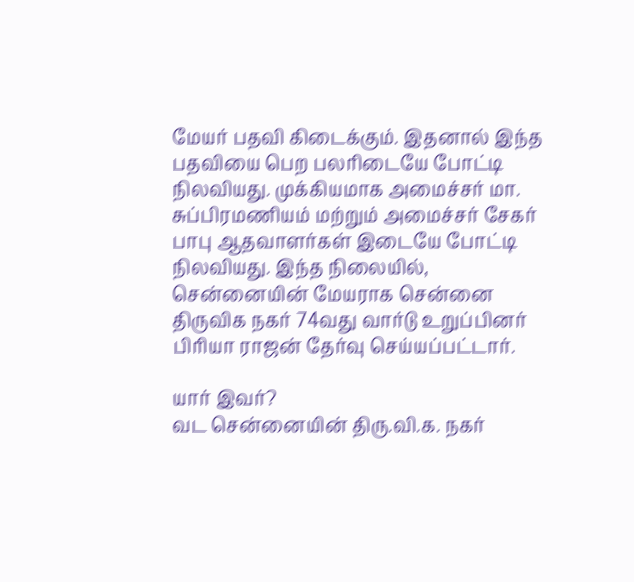மேயர் பதவி கிடைக்கும். இதனால் இந்த பதவியை பெற பலரிடையே போட்டி நிலவியது. முக்கியமாக அமைச்சர் மா. சுப்பிரமணியம் மற்றும் அமைச்சர் சேகர் பாபு ஆதவாளர்கள் இடையே போட்டி நிலவியது. இந்த நிலையில், சென்னையின் மேயராக சென்னை திருவிக நகர் 74வது வார்டு உறுப்பினர் பிரியா ராஜன் தேர்வு செய்யப்பட்டார்.

யார் இவர்?
வட சென்னையின் திரு.வி.க. நகர்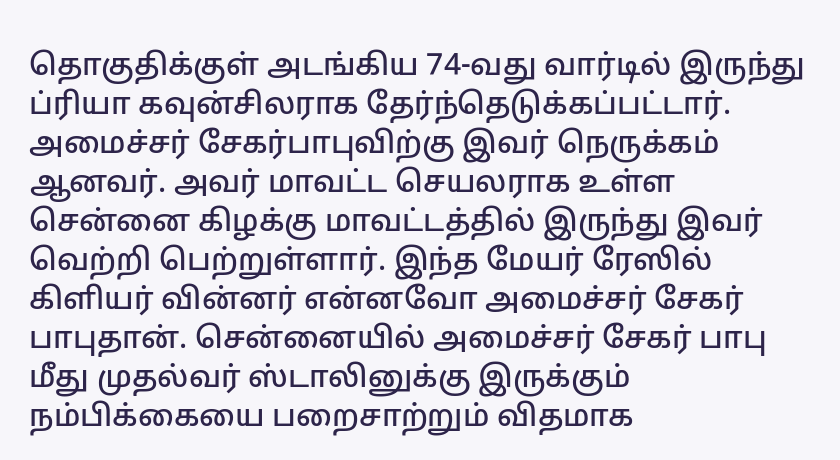தொகுதிக்குள் அடங்கிய 74-வது வார்டில் இருந்து ப்ரியா கவுன்சிலராக தேர்ந்தெடுக்கப்பட்டார். அமைச்சர் சேகர்பாபுவிற்கு இவர் நெருக்கம் ஆனவர். அவர் மாவட்ட செயலராக உள்ள சென்னை கிழக்கு மாவட்டத்தில் இருந்து இவர் வெற்றி பெற்றுள்ளார். இந்த மேயர் ரேஸில் கிளியர் வின்னர் என்னவோ அமைச்சர் சேகர் பாபுதான். சென்னையில் அமைச்சர் சேகர் பாபு மீது முதல்வர் ஸ்டாலினுக்கு இருக்கும் நம்பிக்கையை பறைசாற்றும் விதமாக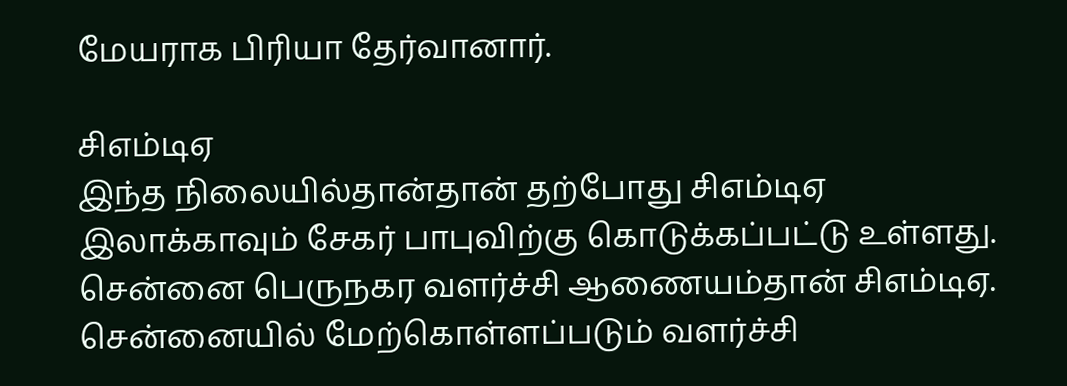மேயராக பிரியா தேர்வானார்.

சிஎம்டிஏ
இந்த நிலையில்தான்தான் தற்போது சிஎம்டிஏ இலாக்காவும் சேகர் பாபுவிற்கு கொடுக்கப்பட்டு உள்ளது. சென்னை பெருநகர வளர்ச்சி ஆணையம்தான் சிஎம்டிஏ. சென்னையில் மேற்கொள்ளப்படும் வளர்ச்சி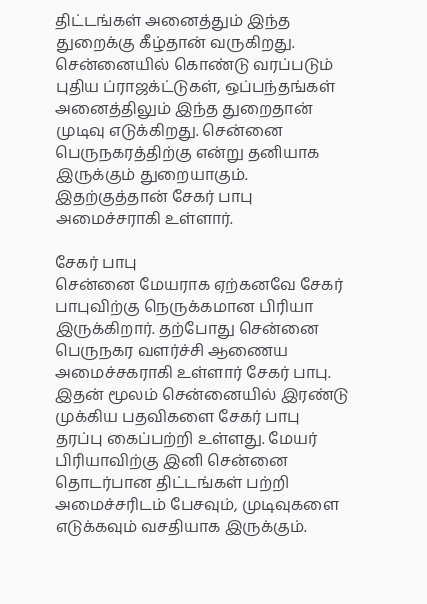திட்டங்கள் அனைத்தும் இந்த துறைக்கு கீழ்தான் வருகிறது. சென்னையில் கொண்டு வரப்படும் புதிய ப்ராஜக்ட்டுகள், ஒப்பந்தங்கள் அனைத்திலும் இந்த துறைதான் முடிவு எடுக்கிறது. சென்னை பெருநகரத்திற்கு என்று தனியாக இருக்கும் துறையாகும். இதற்குத்தான் சேகர் பாபு அமைச்சராகி உள்ளார்.

சேகர் பாபு
சென்னை மேயராக ஏற்கனவே சேகர் பாபுவிற்கு நெருக்கமான பிரியா இருக்கிறார். தற்போது சென்னை பெருநகர வளர்ச்சி ஆணைய அமைச்சகராகி உள்ளார் சேகர் பாபு. இதன் மூலம் சென்னையில் இரண்டு முக்கிய பதவிகளை சேகர் பாபு தரப்பு கைப்பற்றி உள்ளது. மேயர் பிரியாவிற்கு இனி சென்னை தொடர்பான திட்டங்கள் பற்றி அமைச்சரிடம் பேசவும், முடிவுகளை எடுக்கவும் வசதியாக இருக்கும்.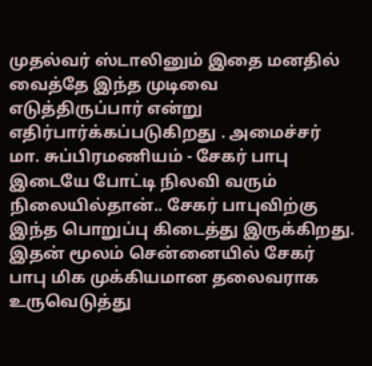முதல்வர் ஸ்டாலினும் இதை மனதில் வைத்தே இந்த முடிவை எடுத்திருப்பார் என்று எதிர்பார்க்கப்படுகிறது . அமைச்சர் மா. சுப்பிரமணியம் - சேகர் பாபு இடையே போட்டி நிலவி வரும் நிலையில்தான்.. சேகர் பாபுவிற்கு இந்த பொறுப்பு கிடைத்து இருக்கிறது. இதன் மூலம் சென்னையில் சேகர் பாபு மிக முக்கியமான தலைவராக உருவெடுத்து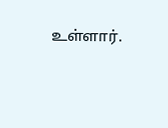உள்ளார்.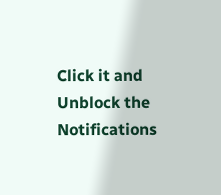Click it and Unblock the Notifications